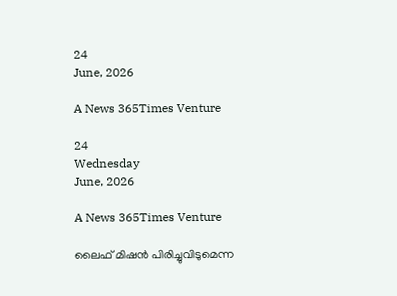24
June, 2026

A News 365Times Venture

24
Wednesday
June, 2026

A News 365Times Venture

ലൈഫ് മിഷന്‍ പിരിച്ചുവിടുമെന്ന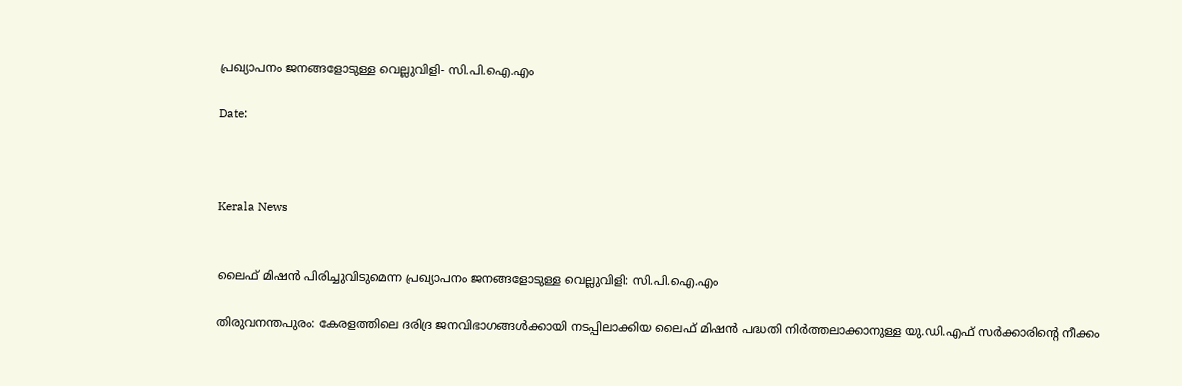പ്രഖ്യാപനം ജനങ്ങളോടുള്ള വെല്ലുവിളി- സി.പി.ഐ.എം

Date:



Kerala News


ലൈഫ് മിഷന്‍ പിരിച്ചുവിടുമെന്ന പ്രഖ്യാപനം ജനങ്ങളോടുള്ള വെല്ലുവിളി: സി.പി.ഐ.എം

തിരുവനന്തപുരം: കേരളത്തിലെ ദരിദ്ര ജനവിഭാഗങ്ങള്‍ക്കായി നടപ്പിലാക്കിയ ലൈഫ് മിഷന്‍ പദ്ധതി നിര്‍ത്തലാക്കാനുള്ള യു.ഡി.എഫ് സര്‍ക്കാരിന്റെ നീക്കം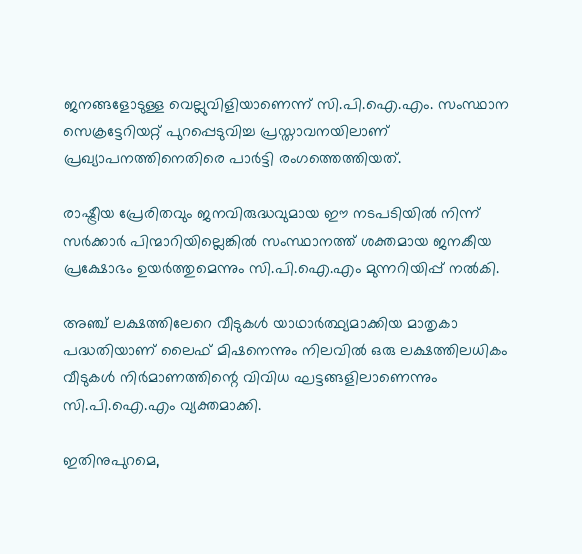ജനങ്ങളോടുള്ള വെല്ലുവിളിയാണെന്ന് സി.പി.ഐ.എം. സംസ്ഥാന സെക്രട്ടേറിയറ്റ് പുറപ്പെടുവിച്ച പ്രസ്താവനയിലാണ് പ്രഖ്യാപനത്തിനെതിരെ പാര്‍ട്ടി രംഗത്തെത്തിയത്.

രാഷ്ട്രീയ പ്രേരിതവും ജനവിരുദ്ധവുമായ ഈ നടപടിയില്‍ നിന്ന് സര്‍ക്കാര്‍ പിന്മാറിയില്ലെങ്കില്‍ സംസ്ഥാനത്ത് ശക്തമായ ജനകീയ പ്രക്ഷോഭം ഉയര്‍ത്തുമെന്നും സി.പി.ഐ.എം മുന്നറിയിപ്പ് നല്‍കി.

അഞ്ച് ലക്ഷത്തിലേറെ വീടുകള്‍ യാഥാര്‍ത്ഥ്യമാക്കിയ മാതൃകാ പദ്ധതിയാണ് ലൈഫ് മിഷനെന്നും നിലവില്‍ ഒരു ലക്ഷത്തിലധികം വീടുകള്‍ നിര്‍മാണത്തിന്റെ വിവിധ ഘട്ടങ്ങളിലാണെന്നും സി.പി.ഐ.എം വ്യക്തമാക്കി.

ഇതിനുപുറമെ,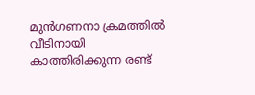മുന്‍ഗണനാ ക്രമത്തില്‍ വീടിനായി കാത്തിരിക്കുന്ന രണ്ട്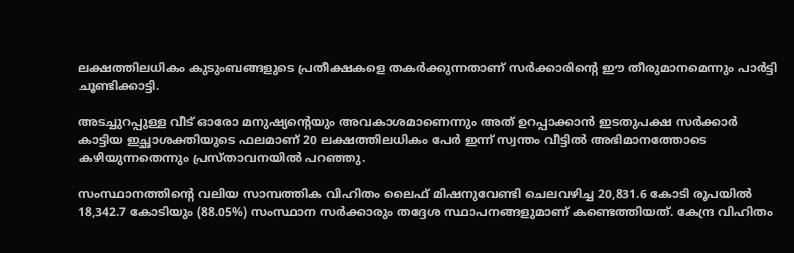ലക്ഷത്തിലധികം കുടുംബങ്ങളുടെ പ്രതീക്ഷകളെ തകര്‍ക്കുന്നതാണ് സര്‍ക്കാരിന്റെ ഈ തീരുമാനമെന്നും പാര്‍ട്ടി ചൂണ്ടിക്കാട്ടി.

അടച്ചുറപ്പുള്ള വീട് ഓരോ മനുഷ്യന്റെയും അവകാശമാണെന്നും അത് ഉറപ്പാക്കാന്‍ ഇടതുപക്ഷ സര്‍ക്കാര്‍ കാട്ടിയ ഇച്ഛാശക്തിയുടെ ഫലമാണ് 20 ലക്ഷത്തിലധികം പേര്‍ ഇന്ന് സ്വന്തം വീട്ടില്‍ അഭിമാനത്തോടെ കഴിയുന്നതെന്നും പ്രസ്താവനയില്‍ പറഞ്ഞു.

സംസ്ഥാനത്തിന്റെ വലിയ സാമ്പത്തിക വിഹിതം ലൈഫ് മിഷനുവേണ്ടി ചെലവഴിച്ച 20,831.6 കോടി രൂപയില്‍ 18,342.7 കോടിയും (88.05%) സംസ്ഥാന സര്‍ക്കാരും തദ്ദേശ സ്ഥാപനങ്ങളുമാണ് കണ്ടെത്തിയത്. കേന്ദ്ര വിഹിതം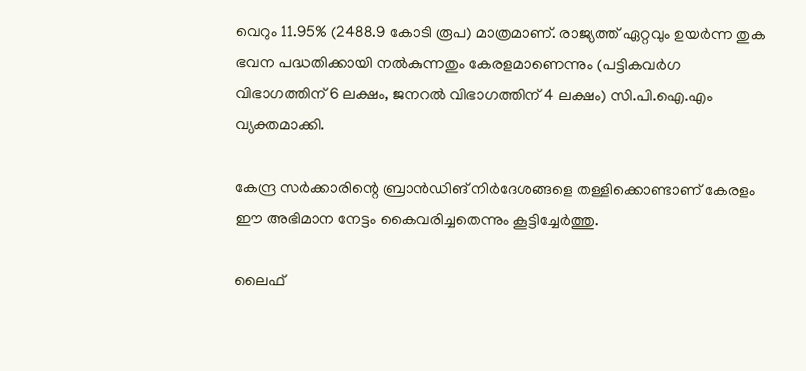വെറും 11.95% (2488.9 കോടി രൂപ) മാത്രമാണ്. രാജ്യത്ത് ഏറ്റവും ഉയര്‍ന്ന തുക ഭവന പദ്ധതിക്കായി നല്‍കുന്നതും കേരളമാണെന്നും (പട്ടികവര്‍ഗ വിഭാഗത്തിന് 6 ലക്ഷം, ജനറല്‍ വിഭാഗത്തിന് 4 ലക്ഷം) സി.പി.ഐ.എം വ്യക്തമാക്കി.

കേന്ദ്ര സര്‍ക്കാരിന്റെ ബ്രാന്‍ഡിങ് നിര്‍ദേശങ്ങളെ തള്ളിക്കൊണ്ടാണ് കേരളം ഈ അഭിമാന നേട്ടം കൈവരിച്ചതെന്നും കൂട്ടിച്ചേര്‍ത്തു.

ലൈഫ്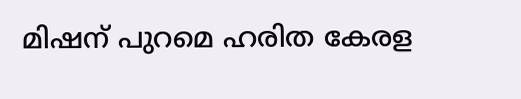മിഷന് പുറമെ ഹരിത കേരള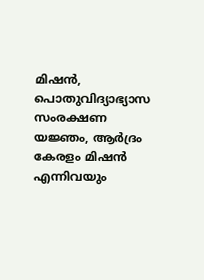മിഷന്‍, പൊതുവിദ്യാഭ്യാസ സംരക്ഷണ യജ്ഞം, ആര്‍ദ്രം കേരളം മിഷന്‍ എന്നിവയും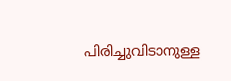പിരിച്ചുവിടാനുള്ള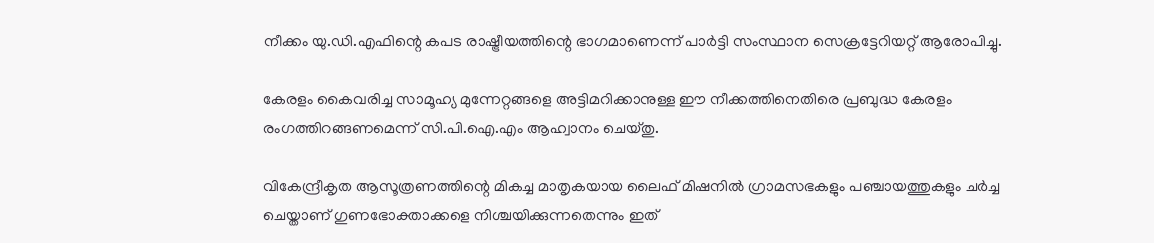നീക്കം യു.ഡി.എഫിന്റെ കപട രാഷ്ട്രീയത്തിന്റെ ഭാഗമാണെന്ന് പാര്‍ട്ടി സംസ്ഥാന സെക്രട്ടേറിയറ്റ് ആരോപിച്ചു.

കേരളം കൈവരിച്ച സാമൂഹ്യ മുന്നേറ്റങ്ങളെ അട്ടിമറിക്കാനുള്ള ഈ നീക്കത്തിനെതിരെ പ്രബുദ്ധ കേരളം രംഗത്തിറങ്ങണമെന്ന് സി.പി.ഐ.എം ആഹ്വാനം ചെയ്തു.

വികേന്ദ്രീകൃത ആസൂത്രണത്തിന്റെ മികച്ച മാതൃകയായ ലൈഫ് മിഷനില്‍ ഗ്രാമസഭകളും പഞ്ചായത്തുകളും ചര്‍ച്ച ചെയ്താണ് ഗുണഭോക്താക്കളെ നിശ്ചയിക്കുന്നതെന്നും ഇത്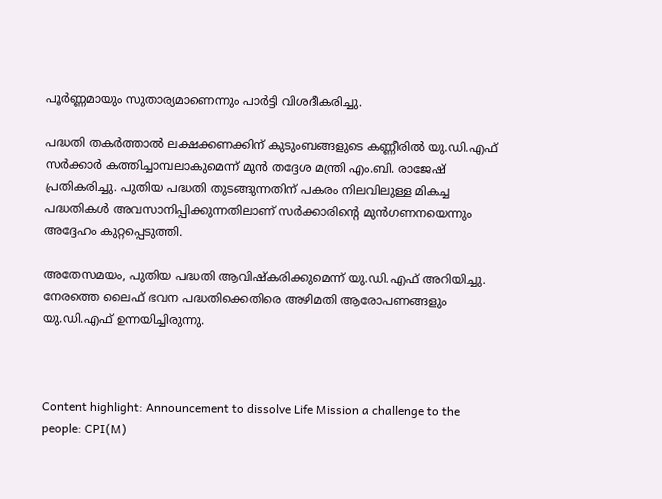പൂര്‍ണ്ണമായും സുതാര്യമാണെന്നും പാര്‍ട്ടി വിശദീകരിച്ചു.

പദ്ധതി തകര്‍ത്താല്‍ ലക്ഷക്കണക്കിന് കുടുംബങ്ങളുടെ കണ്ണീരില്‍ യു.ഡി.എഫ് സര്‍ക്കാര്‍ കത്തിച്ചാമ്പലാകുമെന്ന് മുന്‍ തദ്ദേശ മന്ത്രി എം.ബി. രാജേഷ് പ്രതികരിച്ചു. പുതിയ പദ്ധതി തുടങ്ങുന്നതിന് പകരം നിലവിലുള്ള മികച്ച പദ്ധതികള്‍ അവസാനിപ്പിക്കുന്നതിലാണ് സര്‍ക്കാരിന്റെ മുന്‍ഗണനയെന്നും അദ്ദേഹം കുറ്റപ്പെടുത്തി.

അതേസമയം, പുതിയ പദ്ധതി ആവിഷ്‌കരിക്കുമെന്ന് യു.ഡി.എഫ് അറിയിച്ചു. നേരത്തെ ലൈഫ് ഭവന പദ്ധതിക്കെതിരെ അഴിമതി ആരോപണങ്ങളും യു.ഡി.എഫ് ഉന്നയിച്ചിരുന്നു.



Content highlight: Announcement to dissolve Life Mission a challenge to the people: CPI(M)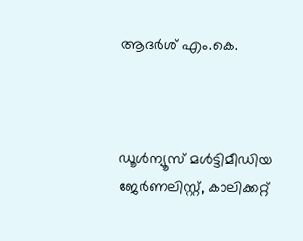ആദര്‍ശ് എം.കെ.



ഡൂള്‍ന്യൂസ് മള്‍ട്ടിമീഡിയ ജേര്‍ണലിസ്റ്റ്, കാലിക്കറ്റ്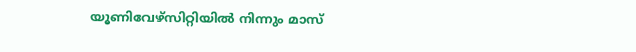യൂണിവേഴ്സിറ്റിയില്‍ നിന്നും മാസ്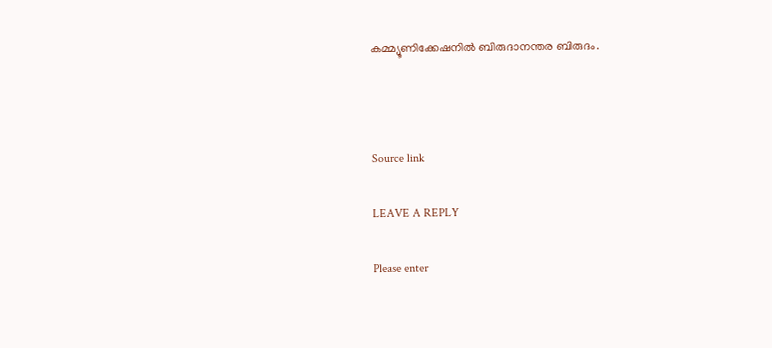കമ്മ്യൂണിക്കേഷനില്‍ ബിരുദാനന്തര ബിരുദം.



Source link

LEAVE A REPLY

Please enter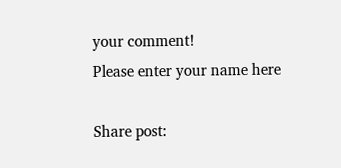your comment!
Please enter your name here

Share post: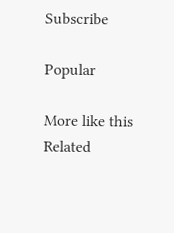Subscribe

Popular

More like this
Related